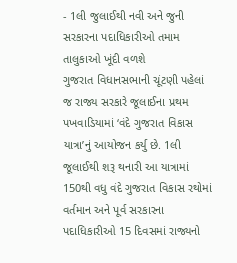- 1લી જુલાઈથી નવી અને જુની સરકારના પદાધિકારીઓ તમામ તાલુકાઓ ખૂંદી વળશે
ગુજરાત વિધાનસભાની ચૂંટણી પહેલાં જ રાજ્ય સરકારે જૂલાઈના પ્રથમ પખવાડિયામાં ‘વંદે ગુજરાત વિકાસ યાત્રા’નું આયોજન કર્યુ છે. 1લી જૂલાઈથી શરૂ થનારી આ યાત્રામાં 150થી વધુ વંદે ગુજરાત વિકાસ રથોમાં વર્તમાન અને પૂર્વ સરકારના પદાધિકારીઓ 15 દિવસમાં રાજ્યનો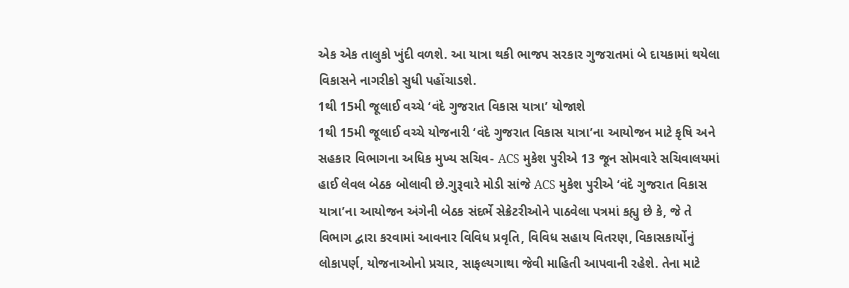એક એક તાલુકો ખુંદી વળશે. આ યાત્રા થકી ભાજપ સરકાર ગુજરાતમાં બે દાયકામાં થયેલા વિકાસને નાગરીકો સુધી પહોંચાડશે.
1થી 15મી જૂલાઈ વચ્ચે ‘વંદે ગુજરાત વિકાસ યાત્રા’ યોજાશે
1થી 15મી જૂલાઈ વચ્ચે યોજનારી ‘વંદે ગુજરાત વિકાસ યાત્રા’ના આયોજન માટે કૃષિ અને સહકાર વિભાગના અધિક મુખ્ય સચિવ- ACS મુકેશ પુરીએ 13 જૂન સોમવારે સચિવાલયમાં હાઈ લેવલ બેઠક બોલાવી છે.ગુરૂવારે મોડી સાંજે ACS મુકેશ પુરીએ ‘વંદે ગુજરાત વિકાસ યાત્રા’ના આયોજન અંગેની બેઠક સંદર્ભે સેક્રેટરીઓને પાઠવેલા પત્રમાં કહ્યુ છે કે, જે તે વિભાગ દ્વારા કરવામાં આવનાર વિવિધ પ્રવૃતિ, વિવિધ સહાય વિતરણ, વિકાસકાર્યોનું લોકાપર્ણ, યોજનાઓનો પ્રચાર, સાફલ્યગાથા જેવી માહિતી આપવાની રહેશે. તેના માટે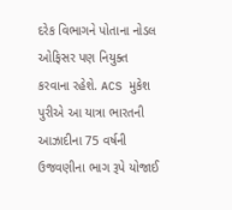દરેક વિભાગને પોતાના નોડલ ઓફિસર પણ નિયુક્ત કરવાના રહેશે. ACS મુકેશ પુરીએ આ યાત્રા ભારતની આઝાદીના 75 વર્ષની ઉજવણીના ભાગ રૂપે યોજાઈ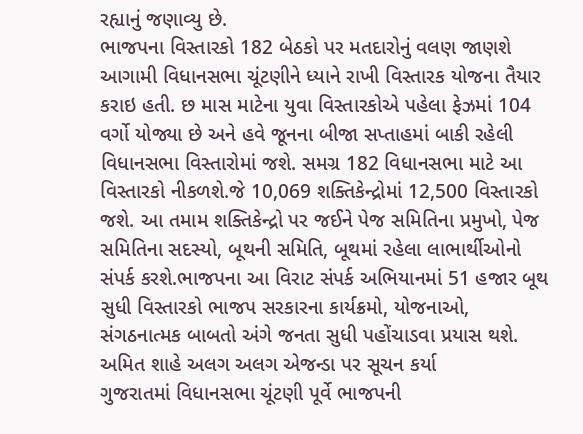રહ્યાનું જણાવ્યુ છે.
ભાજપના વિસ્તારકો 182 બેઠકો પર મતદારોનું વલણ જાણશે
આગામી વિધાનસભા ચૂંટણીને ધ્યાને રાખી વિસ્તારક યોજના તૈયાર કરાઇ હતી. છ માસ માટેના યુવા વિસ્તારકોએ પહેલા ફેઝમાં 104 વર્ગો યોજ્યા છે અને હવે જૂનના બીજા સપ્તાહમાં બાકી રહેલી વિધાનસભા વિસ્તારોમાં જશે. સમગ્ર 182 વિધાનસભા માટે આ વિસ્તારકો નીકળશે.જે 10,069 શક્તિકેન્દ્રોમાં 12,500 વિસ્તારકો જશે. આ તમામ શક્તિકેન્દ્રો પર જઈને પેજ સમિતિના પ્રમુખો, પેજ સમિતિના સદસ્યો, બૂથની સમિતિ, બૂથમાં રહેલા લાભાર્થીઓનો સંપર્ક કરશે.ભાજપના આ વિરાટ સંપર્ક અભિયાનમાં 51 હજાર બૂથ સુધી વિસ્તારકો ભાજપ સરકારના કાર્યક્રમો, યોજનાઓ, સંગઠનાત્મક બાબતો અંગે જનતા સુધી પહોંચાડવા પ્રયાસ થશે.
અમિત શાહે અલગ અલગ એજન્ડા પર સૂચન કર્યા
ગુજરાતમાં વિધાનસભા ચૂંટણી પૂર્વે ભાજપની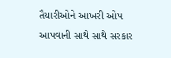તૈયારીઓને આખરી ઓપ આપવાની સાથે સાથે સરકાર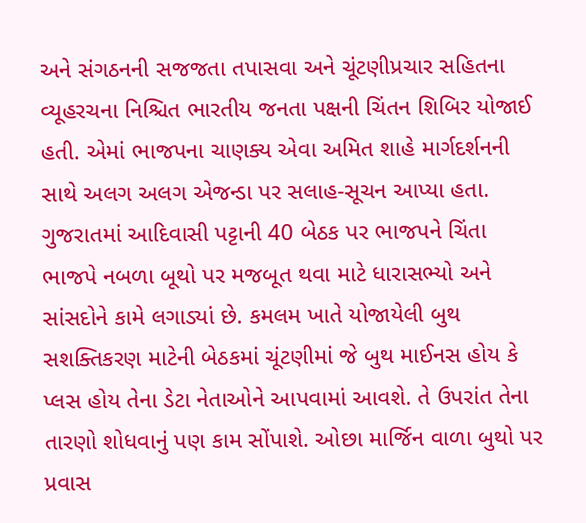અને સંગઠનની સજજતા તપાસવા અને ચૂંટણીપ્રચાર સહિતના વ્યૂહરચના નિશ્ચિત ભારતીય જનતા પક્ષની ચિંતન શિબિર યોજાઈ હતી. એમાં ભાજપના ચાણક્ય એવા અમિત શાહે માર્ગદર્શનની સાથે અલગ અલગ એજન્ડા પર સલાહ-સૂચન આપ્યા હતા.
ગુજરાતમાં આદિવાસી પટ્ટાની 40 બેઠક પર ભાજપને ચિંતા
ભાજપે નબળા બૂથો પર મજબૂત થવા માટે ધારાસભ્યો અને સાંસદોને કામે લગાડ્યાં છે. કમલમ ખાતે યોજાયેલી બુથ સશક્તિકરણ માટેની બેઠકમાં ચૂંટણીમાં જે બુથ માઈનસ હોય કે પ્લસ હોય તેના ડેટા નેતાઓને આપવામાં આવશે. તે ઉપરાંત તેના તારણો શોધવાનું પણ કામ સોંપાશે. ઓછા માર્જિન વાળા બુથો પર પ્રવાસ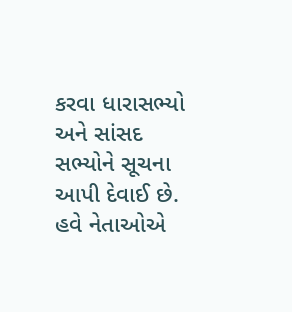કરવા ધારાસભ્યો અને સાંસદ સભ્યોને સૂચના આપી દેવાઈ છે. હવે નેતાઓએ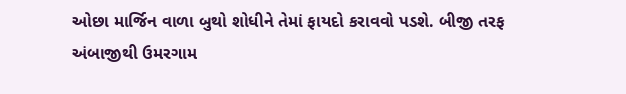ઓછા માર્જિન વાળા બુથો શોધીને તેમાં ફાયદો કરાવવો પડશે. બીજી તરફ અંબાજીથી ઉમરગામ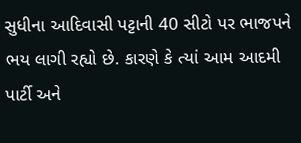સુધીના આદિવાસી પટ્ટાની 40 સીટો પર ભાજપને ભય લાગી રહ્યો છે. કારણે કે ત્યાં આમ આદમી પાર્ટી અને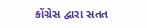કોંગ્રેસ દ્વારા સતત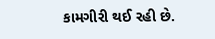કામગીરી થઈ રહી છે.